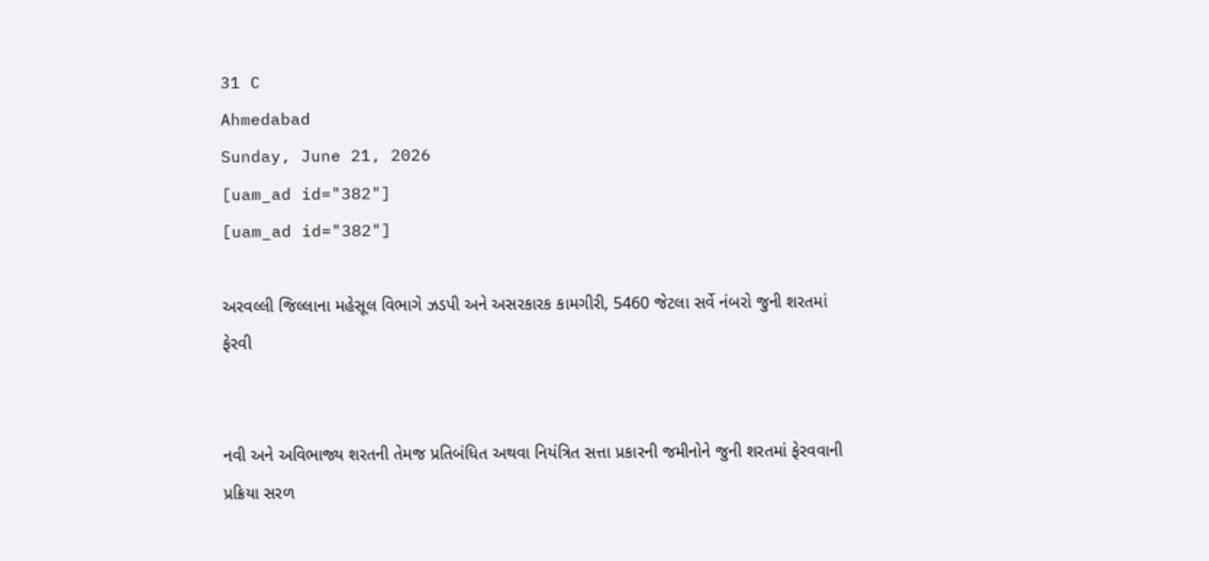31 C
Ahmedabad
Sunday, June 21, 2026
[uam_ad id="382"]
[uam_ad id="382"]

અરવલ્લી જિલ્લાના મહેસૂલ વિભાગે ઝડપી અને અસરકારક કામગીરી, 5460 જેટલા સર્વે નંબરો જુની શરતમાં ફેરવી


નવી અને અવિભાજ્ય શરતની તેમજ પ્રતિબંધિત અથવા નિયંત્રિત સત્તા પ્રકારની જમીનોને જુની શરતમાં ફેરવવાની પ્રક્રિયા સરળ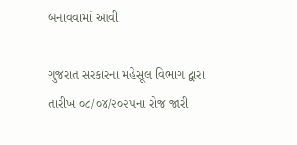બનાવવામાં આવી

ગુજરાત સરકારના મહેસૂલ વિભાગ દ્વારા તારીખ ૦૮/૦૪/૨૦૨૫ના રોજ જારી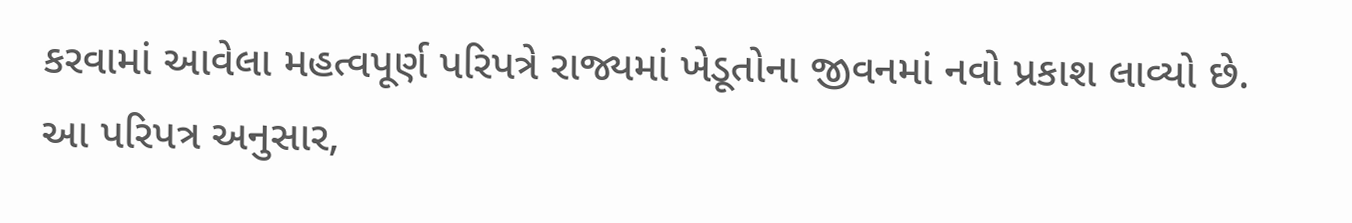કરવામાં આવેલા મહત્વપૂર્ણ પરિપત્રે રાજ્યમાં ખેડૂતોના જીવનમાં નવો પ્રકાશ લાવ્યો છે. આ પરિપત્ર અનુસાર,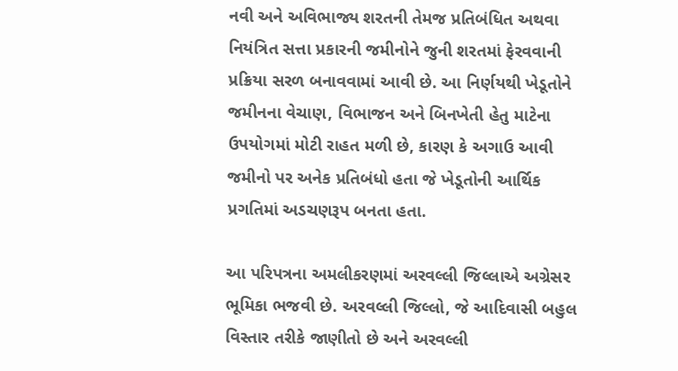નવી અને અવિભાજ્ય શરતની તેમજ પ્રતિબંધિત અથવા નિયંત્રિત સત્તા પ્રકારની જમીનોને જુની શરતમાં ફેરવવાની પ્રક્રિયા સરળ બનાવવામાં આવી છે. આ નિર્ણયથી ખેડૂતોને જમીનના વેચાણ, વિભાજન અને બિનખેતી હેતુ માટેના ઉપયોગમાં મોટી રાહત મળી છે, કારણ કે અગાઉ આવી જમીનો પર અનેક પ્રતિબંધો હતા જે ખેડૂતોની આર્થિક પ્રગતિમાં અડચણરૂપ બનતા હતા.

આ પરિપત્રના અમલીકરણમાં અરવલ્લી જિલ્લાએ અગ્રેસર ભૂમિકા ભજવી છે. અરવલ્લી જિલ્લો, જે આદિવાસી બહુલ વિસ્તાર તરીકે જાણીતો છે અને અરવલ્લી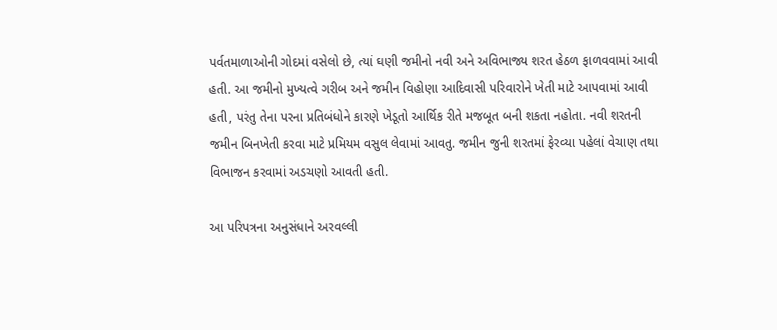પર્વતમાળાઓની ગોદમાં વસેલો છે, ત્યાં ઘણી જમીનો નવી અને અવિભાજ્ય શરત હેઠળ ફાળવવામાં આવી હતી. આ જમીનો મુખ્યત્વે ગરીબ અને જમીન વિહોણા આદિવાસી પરિવારોને ખેતી માટે આપવામાં આવી હતી, પરંતુ તેના પરના પ્રતિબંધોને કારણે ખેડૂતો આર્થિક રીતે મજબૂત બની શકતા નહોતા. નવી શરતની જમીન બિનખેતી કરવા માટે પ્રમિયમ વસુલ લેવામાં આવતુ. જમીન જુની શરતમાં ફેરવ્યા પહેલાં વેચાણ તથા વિભાજન કરવામાં અડચણો આવતી હતી.

આ પરિપત્રના અનુસંધાને અરવલ્લી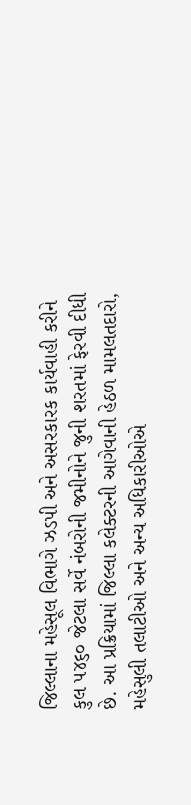જિલ્લાના મહેસૂલ વિભાગે ઝડપી અને અસરકારક કાર્યવાહી કરીને કુલ ૫૪૬૦ જેટલા સર્વે નંબરોની જમીનોને જુની શરતમાં ફેરવી દીધી છે. આ પ્રક્રિયામાં જિલ્લા કલેક્ટરની આગેવાની હેઠળ મામલતદારો, મહેસુલી તલાટીઓ અને અન્ય અધિકારીઓએ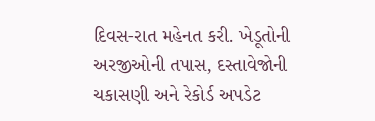દિવસ-રાત મહેનત કરી. ખેડૂતોની અરજીઓની તપાસ, દસ્તાવેજોની ચકાસણી અને રેકોર્ડ અપડેટ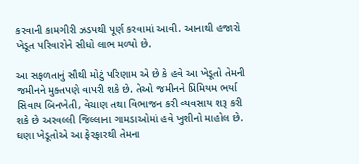કરવાની કામગીરી ઝડપથી પૂર્ણ કરવામાં આવી. આનાથી હજારો ખેડૂત પરિવારોને સીધો લાભ મળ્યો છે.

આ સફળતાનું સૌથી મોટું પરિણામ એ છે કે હવે આ ખેડૂતો તેમની જમીનને મુક્તપણે વાપરી શકે છે. તેઓ જમીનને પ્રિમિયમ ભર્યા સિવાય બિનખેતી, વેચાણ તથા વિભાજન કરી વ્યવસાય શરૂ કરી શકે છે અરવલ્લી જિલ્લાના ગામડાઓમાં હવે ખુશીનો માહોલ છે. ઘણા ખેડૂતોએ આ ફેરફારથી તેમના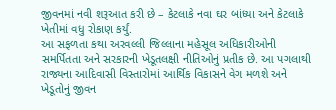જીવનમાં નવી શરૂઆત કરી છે – કેટલાકે નવા ઘર બાંધ્યા અને કેટલાકે ખેતીમાં વધુ રોકાણ કર્યું.
આ સફળતા કથા અરવલ્લી જિલ્લાના મહેસૂલ અધિકારીઓની સમર્પિતતા અને સરકારની ખેડૂતલક્ષી નીતિઓનું પ્રતીક છે. આ પગલાથી રાજ્યના આદિવાસી વિસ્તારોમાં આર્થિક વિકાસને વેગ મળશે અને ખેડૂતોનું જીવન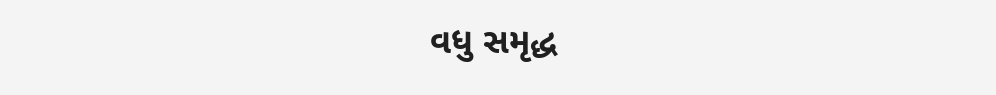વધુ સમૃદ્ધ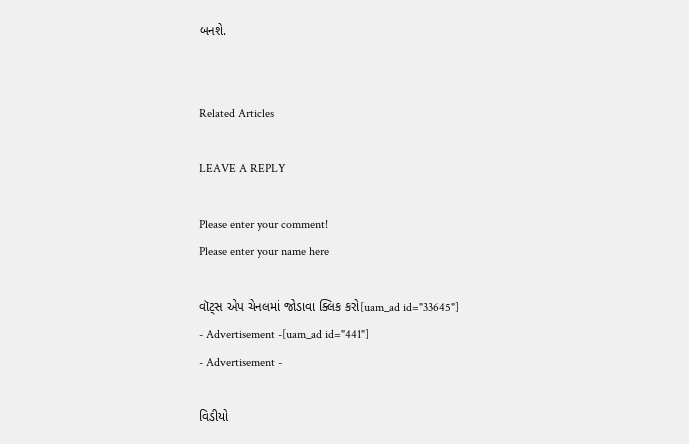બનશે.


Related Articles

LEAVE A REPLY

Please enter your comment!
Please enter your name here

વૉટ્સ એપ ચેનલમાં જોડાવા ક્લિક કરો[uam_ad id="33645"]
- Advertisement -[uam_ad id="441"]
- Advertisement -

વિડીયો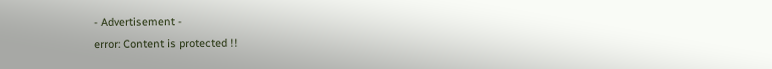- Advertisement -
error: Content is protected !!